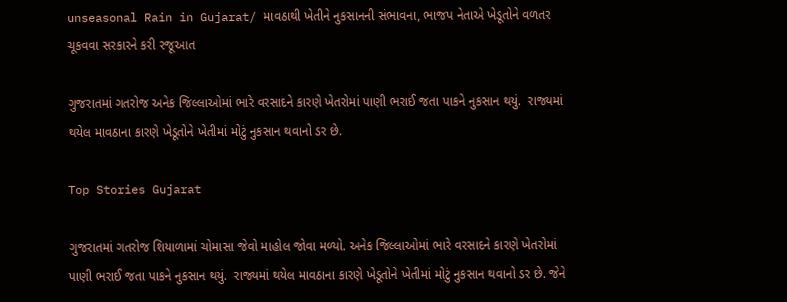unseasonal Rain in Gujarat/ માવઠાથી ખેતીને નુકસાનની સંભાવના, ભાજપ નેતાએ ખેડૂતોને વળતર ચૂકવવા સરકારને કરી રજૂઆત

ગુજરાતમાં ગતરોજ અનેક જિલ્લાઓમાં ભારે વરસાદને કારણે ખેતરોમાં પાણી ભરાઈ જતા પાકને નુકસાન થયું.  રાજ્યમાં થયેલ માવઠાના કારણે ખેડૂતોને ખેતીમાં મોટું નુકસાન થવાનો ડર છે.

Top Stories Gujarat

ગુજરાતમાં ગતરોજ શિયાળામાં ચોમાસા જેવો માહોલ જોવા મળ્યો. અનેક જિલ્લાઓમાં ભારે વરસાદને કારણે ખેતરોમાં પાણી ભરાઈ જતા પાકને નુકસાન થયું.  રાજ્યમાં થયેલ માવઠાના કારણે ખેડૂતોને ખેતીમાં મોટું નુકસાન થવાનો ડર છે. જેને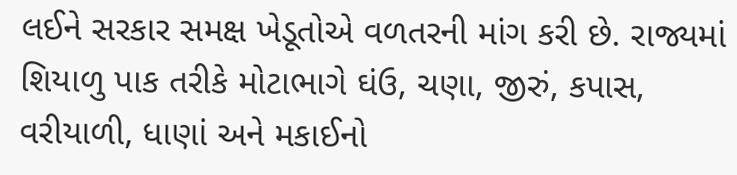લઈને સરકાર સમક્ષ ખેડૂતોએ વળતરની માંગ કરી છે. રાજ્યમાં શિયાળુ પાક તરીકે મોટાભાગે ઘંઉ, ચણા, જીરું, કપાસ, વરીયાળી, ધાણાં અને મકાઈનો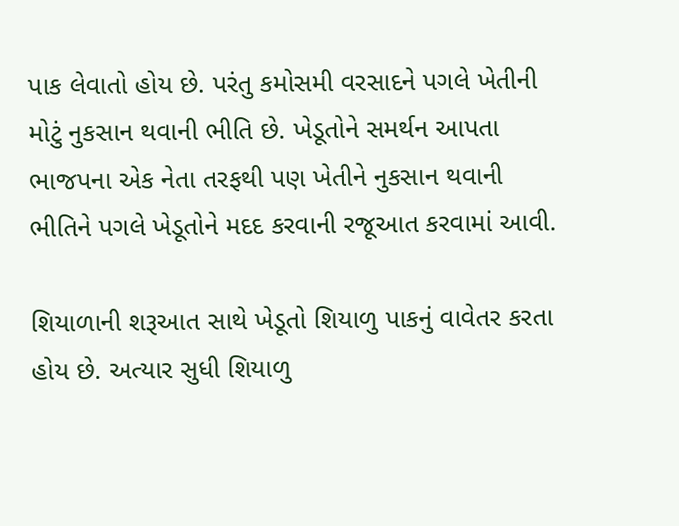પાક લેવાતો હોય છે. પરંતુ કમોસમી વરસાદને પગલે ખેતીની મોટું નુકસાન થવાની ભીતિ છે. ખેડૂતોને સમર્થન આપતા ભાજપના એક નેતા તરફથી પણ ખેતીને નુકસાન થવાની ભીતિને પગલે ખેડૂતોને મદદ કરવાની રજૂઆત કરવામાં આવી.

શિયાળાની શરૂઆત સાથે ખેડૂતો શિયાળુ પાકનું વાવેતર કરતા હોય છે. અત્યાર સુધી શિયાળુ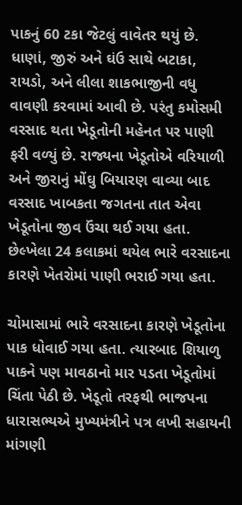પાકનું 60 ટકા જેટલું વાવેતર થયું છે. ધાણાં, જીરું અને ઘંઉ સાથે બટાકા, રાયડો, અને લીલા શાકભાજીની વધુ વાવણી કરવામાં આવી છે. પરંતુ કમોસમી વરસાદ થતા ખેડૂતોની મહેનત પર પાણી ફરી વળ્યું છે. રાજ્યના ખેડૂતોએ વરિયાળી અને જીરાનું મોંઘુ બિયારણ વાવ્યા બાદ વરસાદ ખાબકતા જગતના તાત એવા ખેડૂતોના જીવ ઉંચા થઈ ગયા હતા. છેલ્ખેલા 24 કલાકમાં થયેલ ભારે વરસાદના કારણે ખેતરોમાં પાણી ભરાઈ ગયા હતા.

ચોમાસામાં ભારે વરસાદના કારણે ખેડૂતોના પાક ધોવાઈ ગયા હતા. ત્યારબાદ શિયાળુ પાકને પણ માવઠાનો માર પડતા ખેડૂતોમાં ચિંતા પેઠી છે. ખેડૂતો તરફથી ભાજપના ધારાસભ્યએ મુખ્યમંત્રીને પત્ર લખી સહાયની માંગણી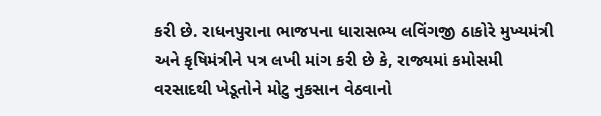કરી છે. રાધનપુરાના ભાજપના ધારાસભ્ય લવિંગજી ઠાકોરે મુખ્યમંત્રી અને કૃષિમંત્રીને પત્ર લખી માંગ કરી છે કે, રાજ્યમાં કમોસમી વરસાદથી ખેડૂતોને મોટુ નુકસાન વેઠવાનો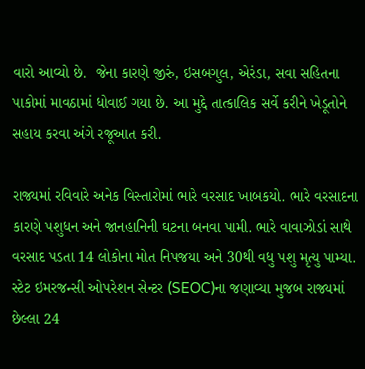વારો આવ્યો છે.  જેના કારણે જીરું, ઇસબગુલ, એરંડા, સવા સહિતના પાકોમાં માવઠામાં ધોવાઈ ગયા છે. આ મુદ્દે તાત્કાલિક સર્વે કરીને ખેડૂતોને સહાય કરવા અંગે રજૂઆત કરી.

રાજ્યમાં રવિવારે અનેક વિસ્તારોમાં ભારે વરસાદ ખાબકયો. ભારે વરસાદના કારણે પશુધન અને જાનહાનિની ઘટના બનવા પામી. ભારે વાવાઝોડાં સાથે વરસાદ પડતા 14 લોકોના મોત નિપજયા અને 30થી વધુ પશુ મૃત્યુ પામ્યા. સ્ટેટ ઇમરજન્સી ઓપરેશન સેન્ટર (SEOC)ના જણાવ્યા મુજબ રાજ્યમાં છેલ્લા 24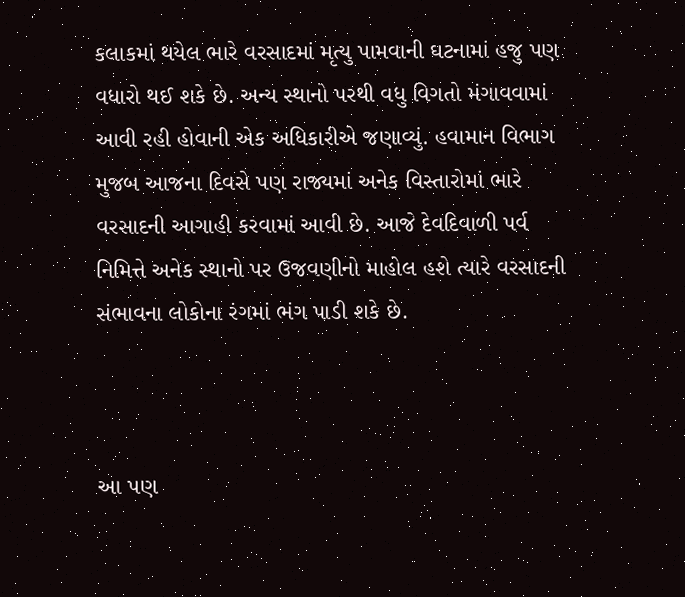કલાકમાં થયેલ ભારે વરસાદમાં મૃત્યુ પામવાની ઘટનામાં હજુ પણ વધારો થઈ શકે છે. અન્ય સ્થાનો પરથી વધુ વિગતો મંગાવવામાં આવી રહી હોવાની એક અધિકારીએ જણાવ્યું. હવામાન વિભાગ મુજબ આજના દિવસે પણ રાજ્યમાં અનેક વિસ્તારોમાં ભારે વરસાદની આગાહી કરવામાં આવી છે. આજે દેવદિવાળી પર્વ નિમિત્તે અનેક સ્થાનો પર ઉજવણીનો માહોલ હશે ત્યારે વરસાદની સંભાવના લોકોના રંગમાં ભંગ પાડી શકે છે.



આ પણ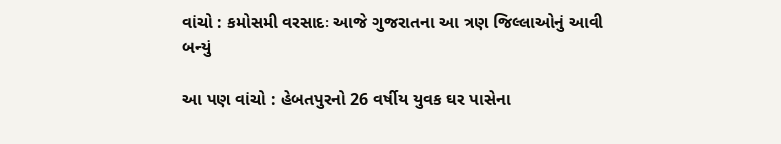વાંચો : કમોસમી વરસાદઃ આજે ગુજરાતના આ ત્રણ જિલ્લાઓનું આવી બન્યું

આ પણ વાંચો : હેબતપુરનો 26 વર્ષીય યુવક ઘર પાસેના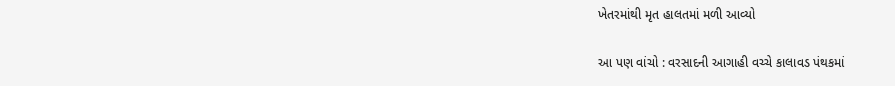ખેતરમાંથી મૃત હાલતમાં મળી આવ્યો

આ પણ વાંચો : વરસાદની આગાહી વચ્ચે કાલાવડ પંથકમાં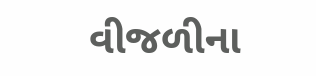વીજળીના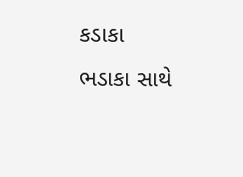કડાકા ભડાકા સાથે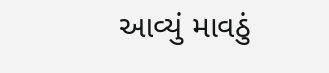આવ્યું માવઠું